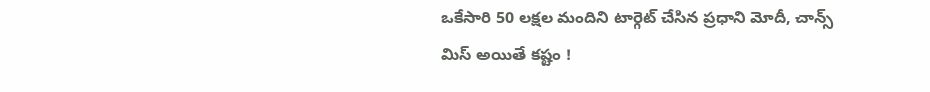ఒకేసారి 50 లక్షల మందిని టార్గెట్ చేసిన ప్రధాని మోదీ, చాన్స్ మిస్ అయితే కష్టం !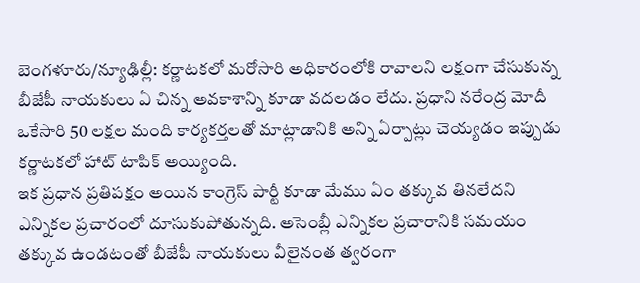బెంగళూరు/న్యూఢిల్లీ: కర్ణాటకలో మరోసారి అధికారంలోకి రావాలని లక్షంగా చేసుకున్న బీజేపీ నాయకులు ఏ చిన్న అవకాశాన్ని కూడా వదలడం లేదు. ప్రధాని నరేంద్ర మోదీ ఒకేసారి 50 లక్షల మంది కార్యకర్తలతో మాట్లాడానికి అన్ని ఏర్పాట్లు చెయ్యడం ఇప్పుడు కర్ణాటకలో హాట్ టాపిక్ అయ్యింది.
ఇక ప్రధాన ప్రతిపక్షం అయిన కాంగ్రెస్ పార్టీ కూడా మేము ఏం తక్కువ తినలేదని ఎన్నికల ప్రచారంలో దూసుకుపోతున్నది. అసెంబ్లీ ఎన్నికల ప్రచారానికి సమయం తక్కువ ఉండటంతో బీజేపీ నాయకులు వీలైనంత త్వరంగా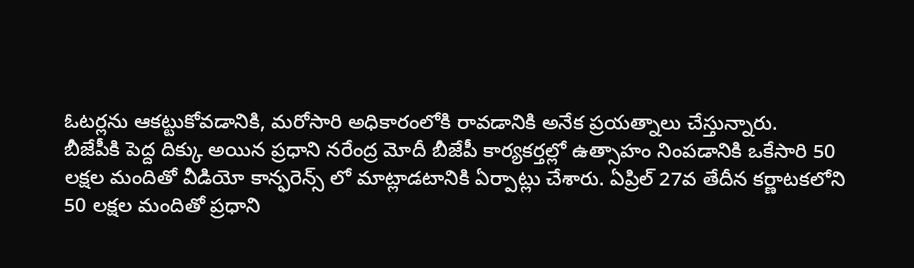ఓటర్లను ఆకట్టుకోవడానికి, మరోసారి అధికారంలోకి రావడానికి అనేక ప్రయత్నాలు చేస్తున్నారు.
బీజేపీకి పెద్ద దిక్కు అయిన ప్రధాని నరేంద్ర మోదీ బీజేపీ కార్యకర్తల్లో ఉత్సాహం నింపడానికి ఒకేసారి 50 లక్షల మందితో వీడియో కాన్ఫరెన్స్ లో మాట్లాడటానికి ఏర్పాట్లు చేశారు. ఏప్రిల్ 27వ తేదీన కర్ణాటకలోని 50 లక్షల మందితో ప్రధాని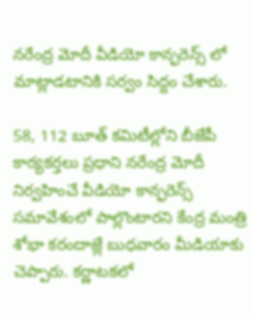నరేంద్ర మోదీ వీడియో కాన్ఫరెన్స్ లో మాట్లాడటానికి సర్వం సిద్దం చేశారు.

58, 112 బూత్ కమిటీల్లోని బీజేపీ కార్యకర్తలు ప్రధాని నరేంద్ర మోదీ నిర్వహించే వీడియో కాన్ఫరెన్స్ సమావేశంలో పాల్లొంటారని కేంద్ర మంత్రి శోభా కరందాజ్లే బుధవారం మీడియాకు చెప్పారు. కర్ణాటకలో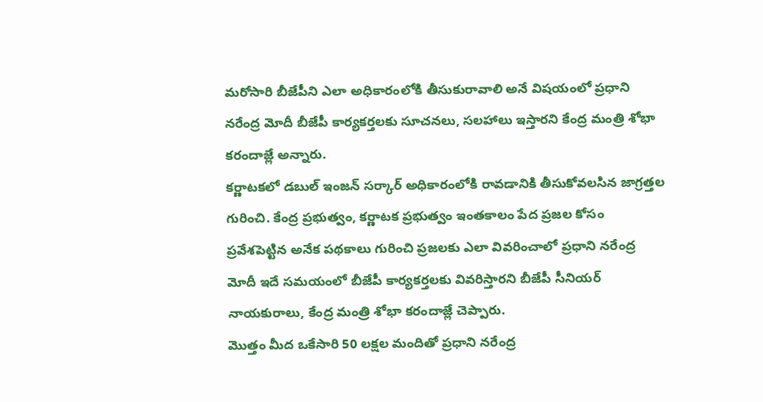మరోసారి బీజేపీని ఎలా అధికారంలోకి తీసుకురావాలి అనే విషయంలో ప్రధాని నరేంద్ర మోదీ బీజేపీ కార్యకర్తలకు సూచనలు, సలహాలు ఇస్తారని కేంద్ర మంత్రి శోభా కరందాజ్లే అన్నారు.
కర్ణాటకలో డబుల్ ఇంజన్ సర్కార్ అధికారంలోకి రావడానికి తీసుకోవలసిన జాగ్రత్తల గురించి. కేంద్ర ప్రభుత్వం, కర్ణాటక ప్రభుత్వం ఇంతకాలం పేద ప్రజల కోసం ప్రవేశపెట్టిన అనేక పథకాలు గురించి ప్రజలకు ఎలా వివరించాలో ప్రధాని నరేంద్ర మోదీ ఇదే సమయంలో బీజేపీ కార్యకర్తలకు వివరిస్తారని బీజేపీ సీనియర్ నాయకురాలు, కేంద్ర మంత్రి శోభా కరందాజ్లే చెప్పారు.
మొత్తం మీద ఒకేసారి 50 లక్షల మందితో ప్రధాని నరేంద్ర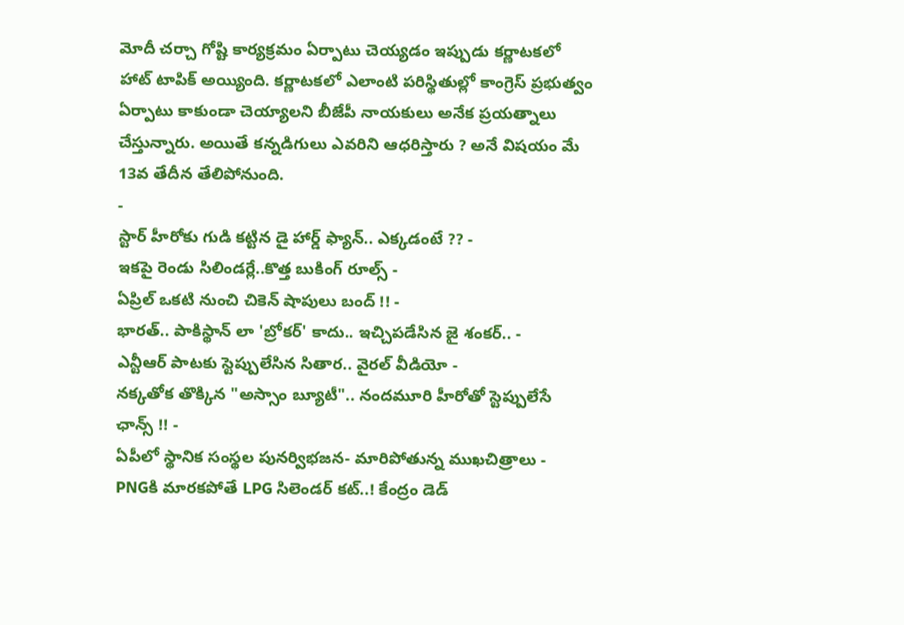మోదీ చర్చా గోష్టి కార్యక్రమం ఏర్పాటు చెయ్యడం ఇప్పుడు కర్ణాటకలో హాట్ టాపిక్ అయ్యింది. కర్ణాటకలో ఎలాంటి పరిస్థితుల్లో కాంగ్రెస్ ప్రభుత్వం ఏర్పాటు కాకుండా చెయ్యాలని బీజేపీ నాయకులు అనేక ప్రయత్నాలు చేస్తున్నారు. అయితే కన్నడిగులు ఎవరిని ఆధరిస్తారు ? అనే విషయం మే 13వ తేదీన తేలిపోనుంది.
-
స్టార్ హీరోకు గుడి కట్టిన డై హార్డ్ ఫ్యాన్.. ఎక్కడంటే ?? -
ఇకపై రెండు సిలిండర్లే..కొత్త బుకింగ్ రూల్స్ -
ఏప్రిల్ ఒకటి నుంచి చికెన్ షాపులు బంద్ !! -
భారత్.. పాకిస్థాన్ లా 'బ్రోకర్' కాదు.. ఇచ్చిపడేసిన జై శంకర్.. -
ఎన్టీఆర్ పాటకు స్టెప్పులేసిన సితార.. వైరల్ వీడియో -
నక్కతోక తొక్కిన "అస్సాం బ్యూటీ".. నందమూరి హీరోతో స్టెప్పులేసే ఛాన్స్ !! -
ఏపీలో స్థానిక సంస్థల పునర్విభజన- మారిపోతున్న ముఖచిత్రాలు -
PNGకి మారకపోతే LPG సిలెండర్ కట్..! కేంద్రం డెడ్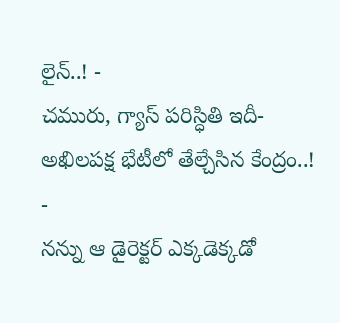లైన్..! -
చమురు, గ్యాస్ పరిస్ధితి ఇదీ- అఖిలపక్ష భేటీలో తేల్చేసిన కేంద్రం..! -
నన్ను ఆ డైరెక్టర్ ఎక్కడెక్కడో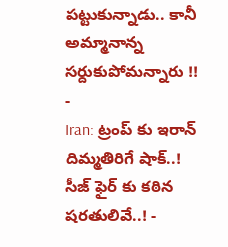పట్టుకున్నాడు.. కానీ అమ్మానాన్న సర్దుకుపోమన్నారు !! -
Iran: ట్రంప్ కు ఇరాన్ దిమ్మతిరిగే షాక్..! సీజ్ ఫైర్ కు కఠిన షరతులివే..! -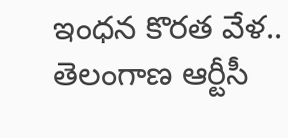ఇంధన కొరత వేళ.. తెలంగాణ ఆర్టీసీ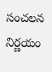సంచలన నిర్ణయం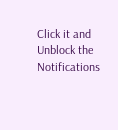Click it and Unblock the Notifications